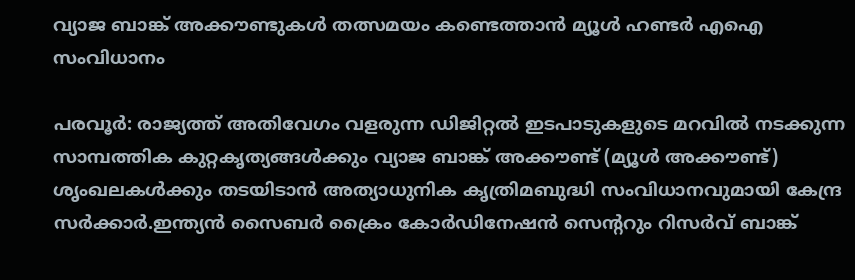വ്യാജ ബാങ്ക് അക്കൗണ്ടുകൾ തത്സമയം കണ്ടെത്താൻ മ്യൂൾ ഹണ്ടർ എഐ സംവിധാനം

പരവൂർ: രാജ്യത്ത് അതിവേഗം വളരുന്ന ഡിജിറ്റൽ ഇടപാടുകളുടെ മറവിൽ നടക്കുന്ന സാമ്പത്തിക കുറ്റകൃത്യങ്ങൾക്കും വ്യാജ ബാങ്ക് അക്കൗണ്ട് (മ്യൂൾ അക്കൗണ്ട്) ശൃംഖലകൾക്കും തടയിടാൻ അത്യാധുനിക കൃത്രിമബുദ്ധി സംവിധാനവുമായി കേന്ദ്ര സർക്കാർ.ഇന്ത്യൻ സൈബർ ക്രൈം കോർഡിനേഷൻ സെന്‍ററും റിസർവ് ബാങ്ക്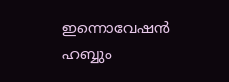ഇന്നൊവേഷൻ ഹബ്ബും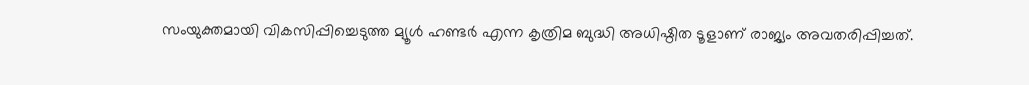സംയുക്തമായി വികസിപ്പിച്ചെടുത്ത മ്യൂൾ ഹണ്ടർ എന്ന കൃത്രിമ ബുദ്ധി അധിഷ്ഠിത ടൂളാണ് രാജ്യം അവതരിപ്പിച്ചത്.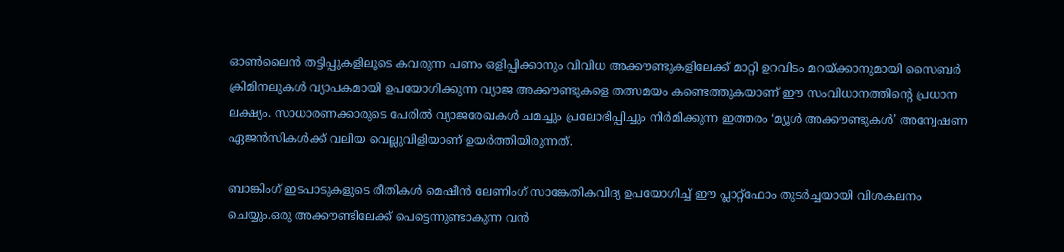ഓൺലൈൻ തട്ടിപ്പുകളിലൂടെ കവരുന്ന പണം ഒളിപ്പിക്കാനും വിവിധ അക്കൗണ്ടുകളിലേക്ക് മാറ്റി ഉറവിടം മറയ്ക്കാനുമായി സൈബർ ക്രിമിനലുകൾ വ്യാപകമായി ഉപയോഗിക്കുന്ന വ്യാജ അക്കൗണ്ടുകളെ തത്സമയം കണ്ടെത്തുകയാണ് ഈ സംവിധാനത്തിന്‍റെ പ്രധാന ലക്ഷ്യം. സാധാരണക്കാരുടെ പേരിൽ വ്യാജരേഖകൾ ചമച്ചും പ്രലോഭിപ്പിച്ചും നിർമിക്കുന്ന ഇത്തരം ‘മ്യൂൾ അക്കൗണ്ടുകൾ’ അന്വേഷണ ഏജൻസികൾക്ക് വലിയ വെല്ലുവിളിയാണ് ഉയർത്തിയിരുന്നത്.

ബാങ്കിംഗ് ഇടപാടുകളുടെ രീതികൾ മെഷീൻ ലേണിംഗ് സാങ്കേതികവിദ്യ ഉപയോഗിച്ച് ഈ പ്ലാറ്റ്‌ഫോം തുടർച്ചയായി വിശകലനം ചെയ്യും.ഒരു അക്കൗണ്ടിലേക്ക് പെട്ടെന്നുണ്ടാകുന്ന വൻ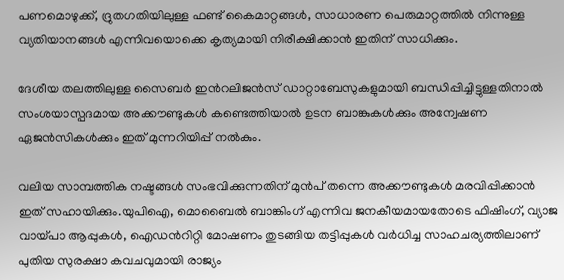പണമൊഴുക്ക്, ദ്രുതഗതിയിലുള്ള ഫണ്ട് കൈമാറ്റങ്ങൾ, സാധാരണ പെരുമാറ്റത്തിൽ നിന്നുള്ള വ്യതിയാനങ്ങൾ എന്നിവയൊക്കെ കൃത്യമായി നിരീക്ഷിക്കാൻ ഇതിന് സാധിക്കും.

ദേശീയ തലത്തിലുള്ള സൈബർ ഇന്‍റലിജൻസ് ഡാറ്റാബേസുകളുമായി ബന്ധിപ്പിച്ചിട്ടുള്ളതിനാൽ സംശയാസ്പദമായ അക്കൗണ്ടുകൾ കണ്ടെത്തിയാൽ ഉടന ബാങ്കുകൾക്കും അന്വേഷണ ഏജൻസികൾക്കും ഇത് മുന്നറിയിപ്പ് നൽകും.

വലിയ സാമ്പത്തിക നഷ്ടങ്ങൾ സംഭവിക്കുന്നതിന് മുൻപ് തന്നെ അക്കൗണ്ടുകൾ മരവിപ്പിക്കാൻ ഇത് സഹായിക്കും.യുപിഐ, മൊബൈൽ ബാങ്കിംഗ് എന്നിവ ജനകീയമായതോടെ ഫിഷിംഗ്, വ്യാജ വായ്പാ ആപ്പുകൾ, ഐഡന്‍റിറ്റി മോഷണം തുടങ്ങിയ തട്ടിപ്പുകൾ വർധിച്ച സാഹചര്യത്തിലാണ് പുതിയ സുരക്ഷാ കവചവുമായി രാജ്യം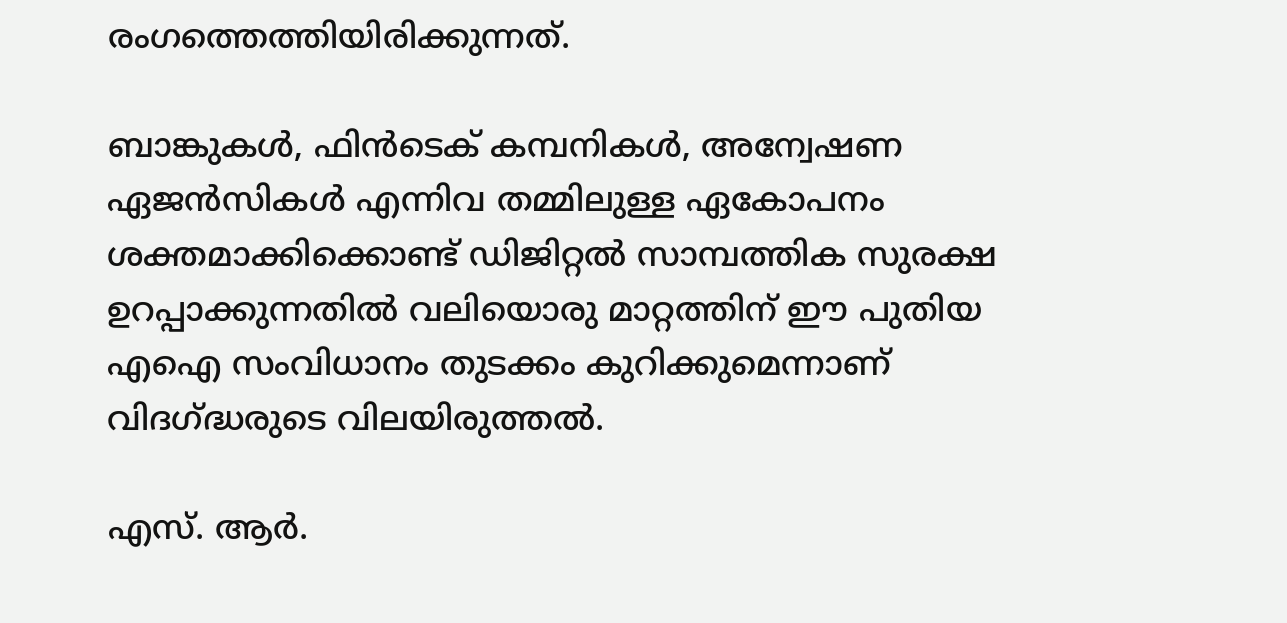രംഗത്തെത്തിയിരിക്കുന്നത്.

ബാങ്കുകൾ, ഫിൻടെക് കമ്പനികൾ, അന്വേഷണ ഏജൻസികൾ എന്നിവ തമ്മിലുള്ള ഏകോപനം ശക്തമാക്കിക്കൊണ്ട് ഡിജിറ്റൽ സാമ്പത്തിക സുരക്ഷ ഉറപ്പാക്കുന്നതിൽ വലിയൊരു മാറ്റത്തിന് ഈ പുതിയ എഐ സംവിധാനം തുടക്കം കുറിക്കുമെന്നാണ് വിദഗ്ദ്ധരുടെ വിലയിരുത്തൽ.

എസ്. ആർ.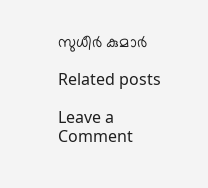സുധീർ കുമാർ

Related posts

Leave a Comment